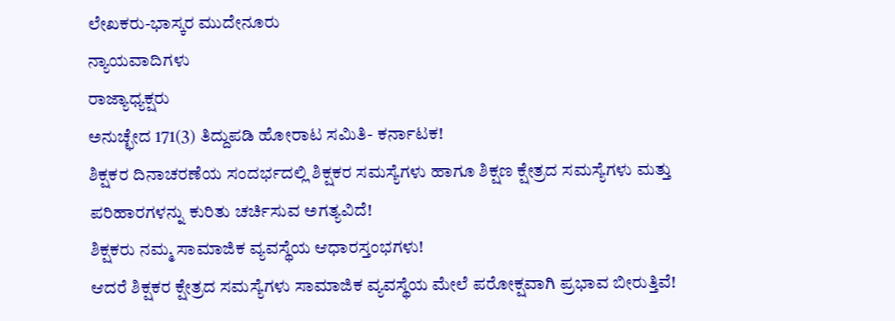ಲೇಖಕರು-ಭಾಸ್ಕರ ಮುದೇನೂರು
ನ್ಯಾಯವಾದಿಗಳು
ರಾಜ್ಯಾಧ್ಯಕ್ಷರು
ಅನುಚ್ಛೇದ 171(3) ತಿದ್ದುಪಡಿ ಹೋರಾಟ ಸಮಿತಿ- ಕರ್ನಾಟಕ!
ಶಿಕ್ಷಕರ ದಿನಾಚರಣೆಯ ಸಂದರ್ಭದಲ್ಲಿ ಶಿಕ್ಷಕರ ಸಮಸ್ಯೆಗಳು ಹಾಗೂ ಶಿಕ್ಷಣ ಕ್ಷೇತ್ರದ ಸಮಸ್ಯೆಗಳು ಮತ್ತು ಪರಿಹಾರಗಳನ್ನು ಕುರಿತು ಚರ್ಚಿಸುವ ಅಗತ್ಯವಿದೆ!
ಶಿಕ್ಷಕರು ನಮ್ಮ ಸಾಮಾಜಿಕ ವ್ಯವಸ್ಥೆಯ ಆಧಾರಸ್ತಂಭಗಳು!
ಆದರೆ ಶಿಕ್ಷಕರ ಕ್ಷೇತ್ರದ ಸಮಸ್ಯೆಗಳು ಸಾಮಾಜಿಕ ವ್ಯವಸ್ಥೆಯ ಮೇಲೆ ಪರೋಕ್ಷವಾಗಿ ಪ್ರಭಾವ ಬೀರುತ್ತಿವೆ!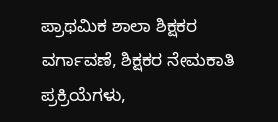ಪ್ರಾಥಮಿಕ ಶಾಲಾ ಶಿಕ್ಷಕರ ವರ್ಗಾವಣೆ, ಶಿಕ್ಷಕರ ನೇಮಕಾತಿ ಪ್ರಕ್ರಿಯೆಗಳು,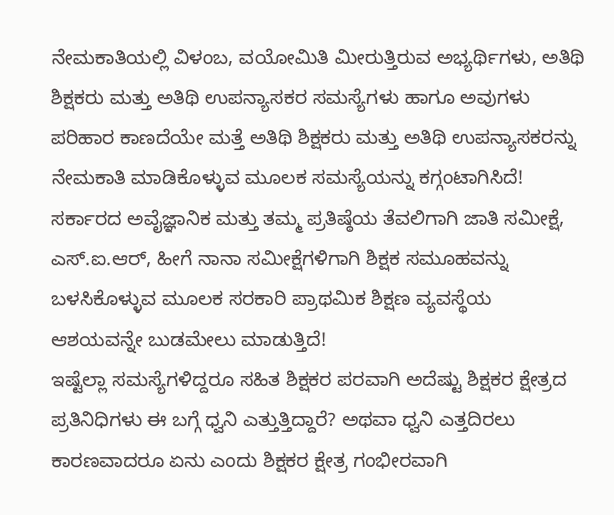ನೇಮಕಾತಿಯಲ್ಲಿ ವಿಳಂಬ, ವಯೋಮಿತಿ ಮೀರುತ್ತಿರುವ ಅಭ್ಯರ್ಥಿಗಳು, ಅತಿಥಿ ಶಿಕ್ಷಕರು ಮತ್ತು ಅತಿಥಿ ಉಪನ್ಯಾಸಕರ ಸಮಸ್ಯೆಗಳು ಹಾಗೂ ಅವುಗಳು ಪರಿಹಾರ ಕಾಣದೆಯೇ ಮತ್ತೆ ಅತಿಥಿ ಶಿಕ್ಷಕರು ಮತ್ತು ಅತಿಥಿ ಉಪನ್ಯಾಸಕರನ್ನು ನೇಮಕಾತಿ ಮಾಡಿಕೊಳ್ಳುವ ಮೂಲಕ ಸಮಸ್ಯೆಯನ್ನು ಕಗ್ಗಂಟಾಗಿಸಿದೆ!
ಸರ್ಕಾರದ ಅವೈಜ್ಞಾನಿಕ ಮತ್ತು ತಮ್ಮ ಪ್ರತಿಷ್ಠೆಯ ತೆವಲಿಗಾಗಿ ಜಾತಿ ಸಮೀಕ್ಷೆ, ಎಸ್.ಐ.ಆರ್, ಹೀಗೆ ನಾನಾ ಸಮೀಕ್ಷೆಗಳಿಗಾಗಿ ಶಿಕ್ಷಕ ಸಮೂಹವನ್ನು ಬಳಸಿಕೊಳ್ಳುವ ಮೂಲಕ ಸರಕಾರಿ ಪ್ರಾಥಮಿಕ ಶಿಕ್ಷಣ ವ್ಯವಸ್ಥೆಯ ಆಶಯವನ್ನೇ ಬುಡಮೇಲು ಮಾಡುತ್ತಿದೆ!
ಇಷ್ಟೆಲ್ಲಾ ಸಮಸ್ಯೆಗಳಿದ್ದರೂ ಸಹಿತ ಶಿಕ್ಷಕರ ಪರವಾಗಿ ಅದೆಷ್ಟು ಶಿಕ್ಷಕರ ಕ್ಷೇತ್ರದ ಪ್ರತಿನಿಧಿಗಳು ಈ ಬಗ್ಗೆ ಧ್ವನಿ ಎತ್ತುತ್ತಿದ್ದಾರೆ? ಅಥವಾ ಧ್ವನಿ ಎತ್ತದಿರಲು ಕಾರಣವಾದರೂ ಏನು ಎಂದು ಶಿಕ್ಷಕರ ಕ್ಷೇತ್ರ ಗಂಭೀರವಾಗಿ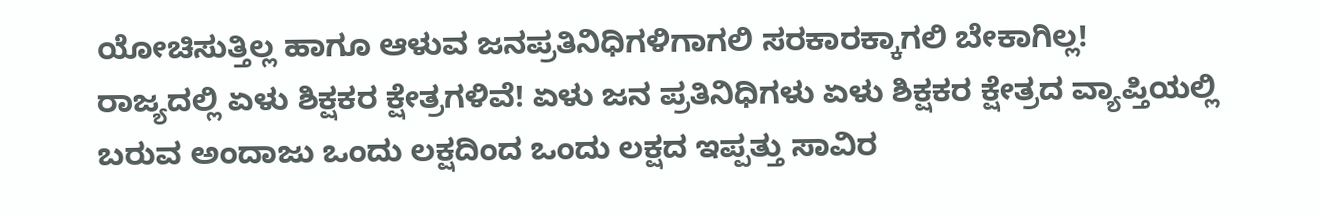ಯೋಚಿಸುತ್ತಿಲ್ಲ ಹಾಗೂ ಆಳುವ ಜನಪ್ರತಿನಿಧಿಗಳಿಗಾಗಲಿ ಸರಕಾರಕ್ಕಾಗಲಿ ಬೇಕಾಗಿಲ್ಲ!
ರಾಜ್ಯದಲ್ಲಿ ಏಳು ಶಿಕ್ಷಕರ ಕ್ಷೇತ್ರಗಳಿವೆ! ಏಳು ಜನ ಪ್ರತಿನಿಧಿಗಳು ಏಳು ಶಿಕ್ಷಕರ ಕ್ಷೇತ್ರದ ವ್ಯಾಪ್ತಿಯಲ್ಲಿ ಬರುವ ಅಂದಾಜು ಒಂದು ಲಕ್ಷದಿಂದ ಒಂದು ಲಕ್ಷದ ಇಪ್ಪತ್ತು ಸಾವಿರ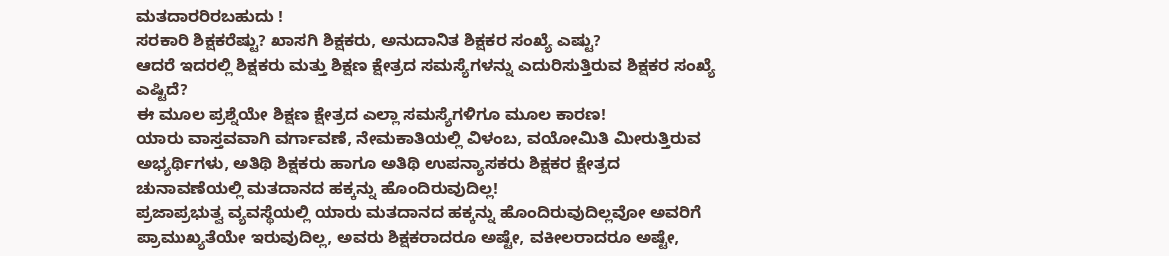ಮತದಾರರಿರಬಹುದು !
ಸರಕಾರಿ ಶಿಕ್ಷಕರೆಷ್ಟು? ಖಾಸಗಿ ಶಿಕ್ಷಕರು, ಅನುದಾನಿತ ಶಿಕ್ಷಕರ ಸಂಖ್ಯೆ ಎಷ್ಟು?
ಆದರೆ ಇದರಲ್ಲಿ ಶಿಕ್ಷಕರು ಮತ್ತು ಶಿಕ್ಷಣ ಕ್ಷೇತ್ರದ ಸಮಸ್ಯೆಗಳನ್ನು ಎದುರಿಸುತ್ತಿರುವ ಶಿಕ್ಷಕರ ಸಂಖ್ಯೆ ಎಷ್ಟಿದೆ?
ಈ ಮೂಲ ಪ್ರಶ್ನೆಯೇ ಶಿಕ್ಷಣ ಕ್ಷೇತ್ರದ ಎಲ್ಲಾ ಸಮಸ್ಯೆಗಳಿಗೂ ಮೂಲ ಕಾರಣ!
ಯಾರು ವಾಸ್ತವವಾಗಿ ವರ್ಗಾವಣೆ, ನೇಮಕಾತಿಯಲ್ಲಿ ವಿಳಂಬ, ವಯೋಮಿತಿ ಮೀರುತ್ತಿರುವ ಅಭ್ಯರ್ಥಿಗಳು, ಅತಿಥಿ ಶಿಕ್ಷಕರು ಹಾಗೂ ಅತಿಥಿ ಉಪನ್ಯಾಸಕರು ಶಿಕ್ಷಕರ ಕ್ಷೇತ್ರದ ಚುನಾವಣೆಯಲ್ಲಿ ಮತದಾನದ ಹಕ್ಕನ್ನು ಹೊಂದಿರುವುದಿಲ್ಲ!
ಪ್ರಜಾಪ್ರಭುತ್ವ ವ್ಯವಸ್ಥೆಯಲ್ಲಿ ಯಾರು ಮತದಾನದ ಹಕ್ಕನ್ನು ಹೊಂದಿರುವುದಿಲ್ಲವೋ ಅವರಿಗೆ ಪ್ರಾಮುಖ್ಯತೆಯೇ ಇರುವುದಿಲ್ಲ, ಅವರು ಶಿಕ್ಷಕರಾದರೂ ಅಷ್ಟೇ, ವಕೀಲರಾದರೂ ಅಷ್ಟೇ,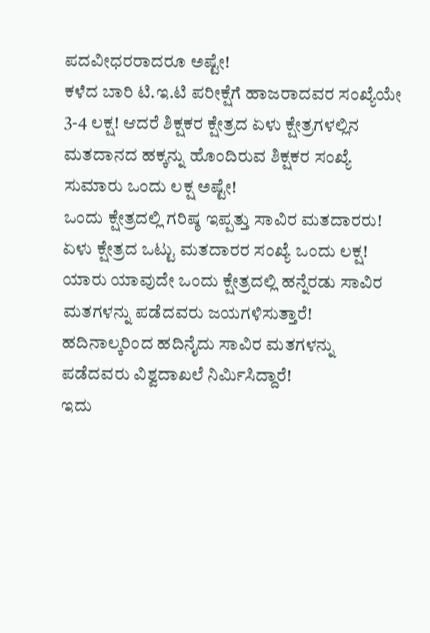ಪದವೀಧರರಾದರೂ ಅಷ್ಟೇ!
ಕಳೆದ ಬಾರಿ ಟಿ.ಇ.ಟಿ ಪರೀಕ್ಷೆಗೆ ಹಾಜರಾದವರ ಸಂಖ್ಯೆಯೇ 3-4 ಲಕ್ಷ! ಆದರೆ ಶಿಕ್ಷಕರ ಕ್ಷೇತ್ರದ ಏಳು ಕ್ಷೇತ್ರಗಳಲ್ಲಿನ ಮತದಾನದ ಹಕ್ಕನ್ನು ಹೊಂದಿರುವ ಶಿಕ್ಷಕರ ಸಂಖ್ಯೆ ಸುಮಾರು ಒಂದು ಲಕ್ಷ ಅಷ್ಟೇ!
ಒಂದು ಕ್ಷೇತ್ರದಲ್ಲಿ ಗರಿಷ್ಠ ಇಪ್ಪತ್ತು ಸಾವಿರ ಮತದಾರರು!
ಏಳು ಕ್ಷೇತ್ರದ ಒಟ್ಟು ಮತದಾರರ ಸಂಖ್ಯೆ ಒಂದು ಲಕ್ಷ!
ಯಾರು ಯಾವುದೇ ಒಂದು ಕ್ಷೇತ್ರದಲ್ಲಿ ಹನ್ನೆರಡು ಸಾವಿರ ಮತಗಳನ್ನು ಪಡೆದವರು ಜಯಗಳಿಸುತ್ತಾರೆ!
ಹದಿನಾಲ್ಕರಿಂದ ಹದಿನೈದು ಸಾವಿರ ಮತಗಳನ್ನು ಪಡೆದವರು ವಿಶ್ವದಾಖಲೆ ನಿರ್ಮಿಸಿದ್ದಾರೆ!
ಇದು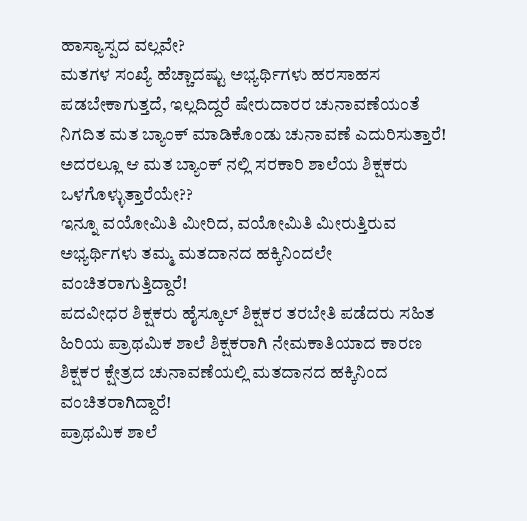ಹಾಸ್ಯಾಸ್ಪದ ವಲ್ಲವೇ?
ಮತಗಳ ಸಂಖ್ಯೆ ಹೆಚ್ಚಾದಷ್ಟು ಅಭ್ಯರ್ಥಿಗಳು ಹರಸಾಹಸ ಪಡಬೇಕಾಗುತ್ತದೆ, ಇಲ್ಲದಿದ್ದರೆ ಷೇರುದಾರರ ಚುನಾವಣೆಯಂತೆ ನಿಗದಿತ ಮತ ಬ್ಯಾಂಕ್ ಮಾಡಿಕೊಂಡು ಚುನಾವಣೆ ಎದುರಿಸುತ್ತಾರೆ!
ಅದರಲ್ಲೂ ಆ ಮತ ಬ್ಯಾಂಕ್ ನಲ್ಲಿ ಸರಕಾರಿ ಶಾಲೆಯ ಶಿಕ್ಷಕರು ಒಳಗೊಳ್ಳುತ್ತಾರೆಯೇ??
ಇನ್ನೂ ವಯೋಮಿತಿ ಮೀರಿದ, ವಯೋಮಿತಿ ಮೀರುತ್ತಿರುವ ಅಭ್ಯರ್ಥಿಗಳು ತಮ್ಮ ಮತದಾನದ ಹಕ್ಕಿನಿಂದಲೇ ವಂಚಿತರಾಗುತ್ತಿದ್ದಾರೆ!
ಪದವೀಧರ ಶಿಕ್ಷಕರು ಹೈಸ್ಕೂಲ್ ಶಿಕ್ಷಕರ ತರಬೇತಿ ಪಡೆದರು ಸಹಿತ ಹಿರಿಯ ಪ್ರಾಥಮಿಕ ಶಾಲೆ ಶಿಕ್ಷಕರಾಗಿ ನೇಮಕಾತಿಯಾದ ಕಾರಣ ಶಿಕ್ಷಕರ ಕ್ಷೇತ್ರದ ಚುನಾವಣೆಯಲ್ಲಿ ಮತದಾನದ ಹಕ್ಕಿನಿಂದ ವಂಚಿತರಾಗಿದ್ದಾರೆ!
ಪ್ರಾಥಮಿಕ ಶಾಲೆ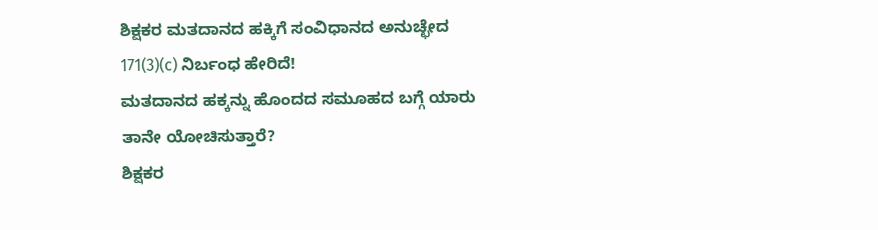ಶಿಕ್ಷಕರ ಮತದಾನದ ಹಕ್ಕಿಗೆ ಸಂವಿಧಾನದ ಅನುಚ್ಛೇದ 171(3)(c) ನಿರ್ಬಂಧ ಹೇರಿದೆ!
ಮತದಾನದ ಹಕ್ಕನ್ನು ಹೊಂದದ ಸಮೂಹದ ಬಗ್ಗೆ ಯಾರು ತಾನೇ ಯೋಚಿಸುತ್ತಾರೆ?
ಶಿಕ್ಷಕರ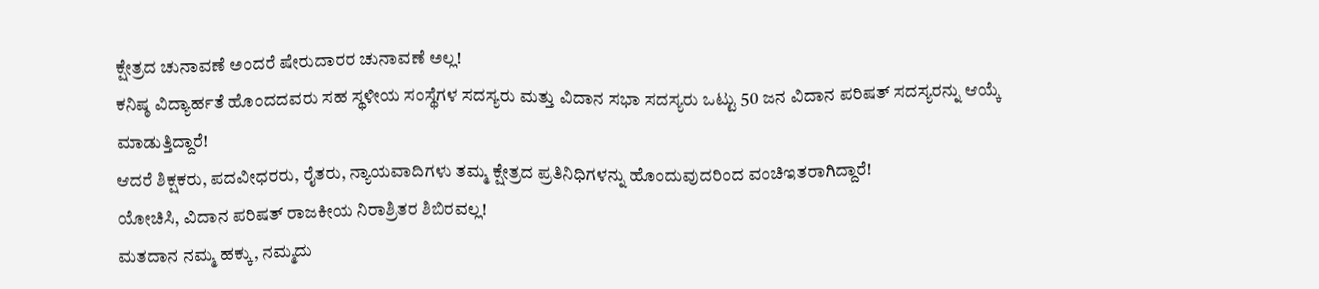ಕ್ಷೇತ್ರದ ಚುನಾವಣೆ ಅಂದರೆ ಷೇರುದಾರರ ಚುನಾವಣೆ ಅಲ್ಲ!
ಕನಿಷ್ಠ ವಿದ್ಯಾರ್ಹತೆ ಹೊಂದದವರು ಸಹ ಸ್ಥಳೀಯ ಸಂಸ್ಥೆಗಳ ಸದಸ್ಯರು ಮತ್ತು ವಿದಾನ ಸಭಾ ಸದಸ್ಯರು ಒಟ್ಟು 50 ಜನ ವಿದಾನ ಪರಿಷತ್ ಸದಸ್ಯರನ್ನು ಆಯ್ಕೆ ಮಾಡುತ್ತಿದ್ದಾರೆ!
ಆದರೆ ಶಿಕ್ಷಕರು, ಪದವೀಧರರು, ರೈತರು, ನ್ಯಾಯವಾದಿಗಳು ತಮ್ಮ ಕ್ಷೇತ್ರದ ಪ್ರತಿನಿಧಿಗಳನ್ನು ಹೊಂದುವುದರಿಂದ ವಂಚಿಇತರಾಗಿದ್ದಾರೆ!
ಯೋಚಿಸಿ, ವಿದಾನ ಪರಿಷತ್ ರಾಜಕೀಯ ನಿರಾಶ್ರಿತರ ಶಿಬಿರವಲ್ಲ!
ಮತದಾನ ನಮ್ಮ ಹಕ್ಕು, ನಮ್ಮದು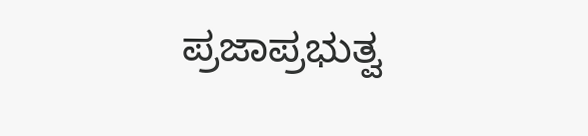ಪ್ರಜಾಪ್ರಭುತ್ವ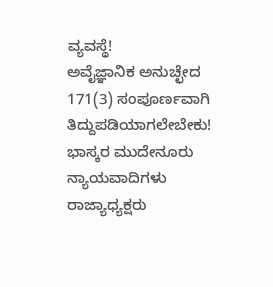ವ್ಯವಸ್ಥೆ!
ಅವೈಜ್ಞಾನಿಕ ಅನುಚ್ಛೇದ 171(3) ಸಂಪೂರ್ಣವಾಗಿ ತಿದ್ದುಪಡಿಯಾಗಲೇಬೇಕು!
ಭಾಸ್ಕರ ಮುದೇನೂರು
ನ್ಯಾಯವಾದಿಗಳು
ರಾಜ್ಯಾಧ್ಯಕ್ಷರು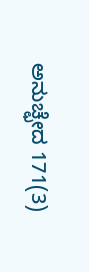ಅನುಚ್ಛೇದ 171(3)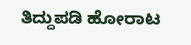ತಿದ್ದುಪಡಿ ಹೋರಾಟ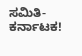ಸಮಿತಿ- ಕರ್ನಾಟಕ!